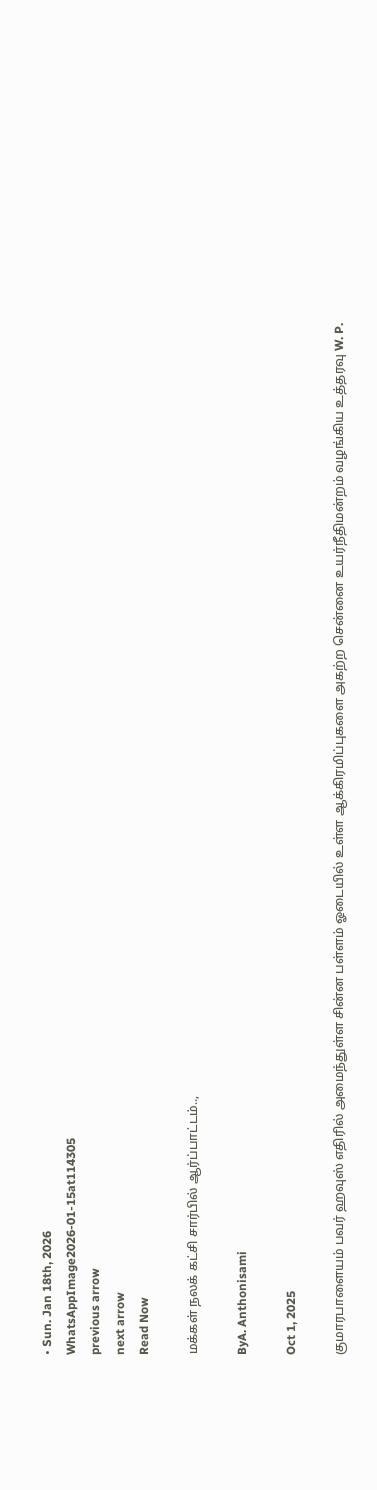• Sun. Jan 18th, 2026
WhatsAppImage2026-01-15at114305
previous arrow
next arrow
Read Now

மக்கள் நலக் கட்சி சார்பில் ஆர்ப்பாட்டம்..,

ByA. Anthonisami

Oct 1, 2025

குமாரபாளையம் பவர் ஹவுஸ் எதிரில் அமைந்துள்ள சின்ன பள்ளம் ஓடையில் உள்ள ஆக்கிரமிப்புகளை அகற்ற சென்னை உயர்நீதிமன்றம் வழங்கிய உத்தரவு W. P.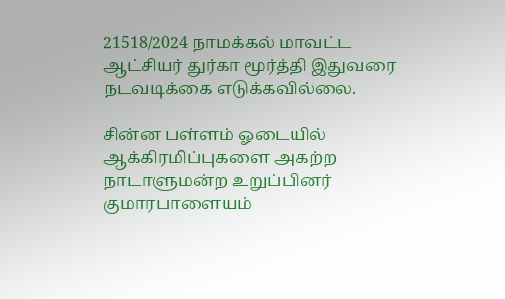21518/2024 நாமக்கல் மாவட்ட ஆட்சியர் துர்கா மூர்த்தி இதுவரை நடவடிக்கை எடுக்கவில்லை.

சின்ன பள்ளம் ஓடையில் ஆக்கிரமிப்புகளை அகற்ற நாடாளுமன்ற உறுப்பினர் குமாரபாளையம்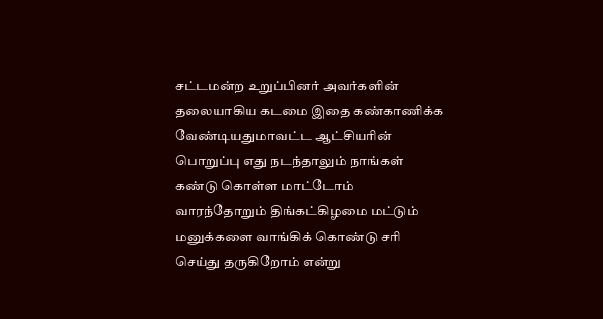சட்டமன்ற உறுப்பினர் அவர்களின் தலையாகிய கடமை இதை கண்காணிக்க வேண்டியதுமாவட்ட ஆட்சியரின் பொறுப்பு எது நடந்தாலும் நாங்கள் கண்டு கொள்ள மாட்டோம் வாரந்தோறும் திங்கட்கிழமை மட்டும் மனுக்களை வாங்கிக் கொண்டு சரி செய்து தருகிறோம் என்று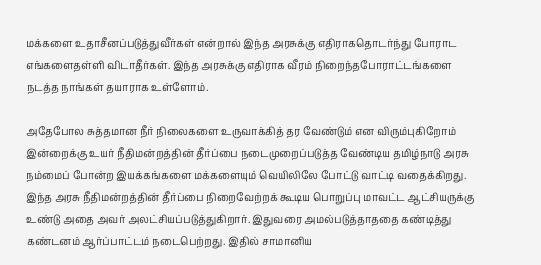மக்களை உதாசீனப்படுத்துவீர்கள் என்றால் இந்த அரசுக்கு எதிராகதொடர்ந்து போராட எங்களைதள்ளி விடாதீர்கள். இந்த அரசுக்கு எதிராக வீரம் நிறைந்தபோராட்டங்களை நடத்த நாங்கள் தயாராக உள்ளோம்.

அதேபோல சுத்தமான நீர் நிலைகளை உருவாக்கித் தர வேண்டும் என விரும்புகிறோம் இன்றைக்கு உயர் நீதிமன்றத்தின் தீர்ப்பை நடைமுறைப்படுத்த வேண்டிய தமிழ்நாடு அரசு நம்மைப் போன்ற இயக்கங்களை மக்களையும் வெயிலிலே போட்டு வாட்டி வதைக்கிறது. இந்த அரசு நீதிமன்றத்தின் தீர்ப்பை நிறைவேற்றக் கூடிய பொறுப்பு மாவட்ட ஆட்சியருக்கு உண்டு அதை அவர் அலட்சியப்படுத்துகிறார். இதுவரை அமல்படுத்தாததை கண்டித்து கண்டனம் ஆர்ப்பாட்டம் நடைபெற்றது. இதில் சாமானிய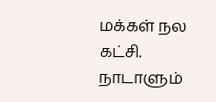மக்கள் நல கட்சி. நாடாளும்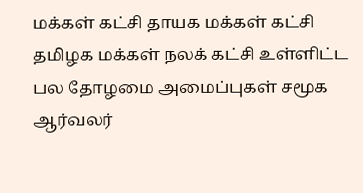மக்கள் கட்சி தாயக மக்கள் கட்சி தமிழக மக்கள் நலக் கட்சி உள்ளிட்ட பல தோழமை அமைப்புகள் சமூக ஆர்வலர்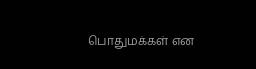பொதுமக்கள் என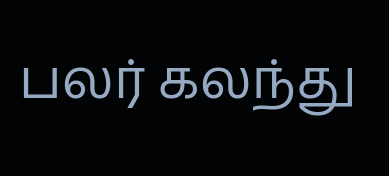பலர் கலந்து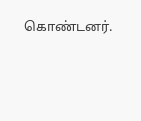கொண்டனர்.